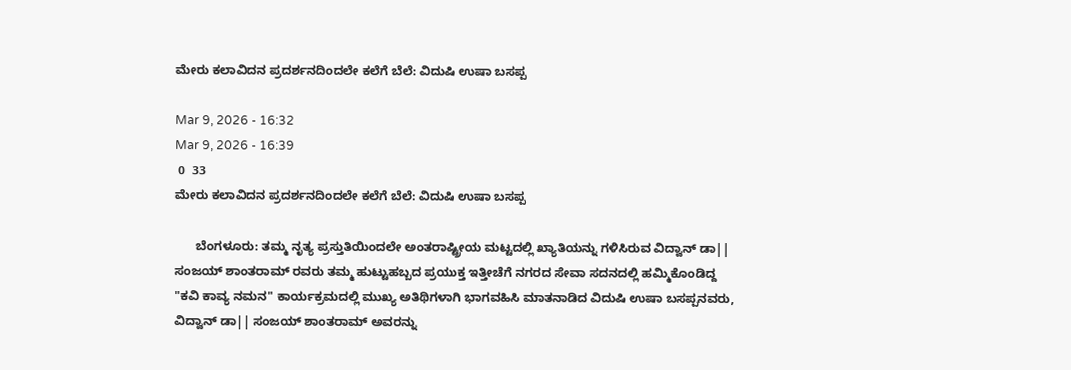ಮೇರು ಕಲಾವಿದನ ಪ್ರದರ್ಶನದಿಂದಲೇ ಕಲೆಗೆ ಬೆಲೆ: ವಿದುಷಿ ಉಷಾ ಬಸಪ್ಪ

Mar 9, 2026 - 16:32
Mar 9, 2026 - 16:39
 0  33
ಮೇರು ಕಲಾವಿದನ ಪ್ರದರ್ಶನದಿಂದಲೇ ಕಲೆಗೆ ಬೆಲೆ: ವಿದುಷಿ ಉಷಾ ಬಸಪ್ಪ

      ಬೆಂಗಳೂರು: ತಮ್ಮ ನೃತ್ಯ ಪ್ರಸ್ತುತಿಯಿಂದಲೇ ಅಂತರಾಷ್ಟ್ರೀಯ ಮಟ್ಟದಲ್ಲಿ ಖ್ಯಾತಿಯನ್ನು ಗಳಿಸಿರುವ ವಿದ್ವಾನ್ ಡಾ|| ಸಂಜಯ್ ಶಾಂತರಾಮ್ ರವರು ತಮ್ಮ ಹುಟ್ಟುಹಬ್ಬದ ಪ್ರಯುಕ್ತ ಇತ್ತೀಚೆಗೆ ನಗರದ ಸೇವಾ ಸದನದಲ್ಲಿ ಹಮ್ಮಿಕೊಂಡಿದ್ದ   "ಕವಿ ಕಾವ್ಯ ನಮನ" ಕಾರ್ಯಕ್ರಮದಲ್ಲಿ ಮುಖ್ಯ ಅತಿಥಿಗಳಾಗಿ ಭಾಗವಹಿಸಿ ಮಾತನಾಡಿದ ವಿದುಷಿ ಉಷಾ ಬಸಪ್ಪನವರು, ವಿದ್ವಾನ್ ಡಾ|| ಸಂಜಯ್ ಶಾಂತರಾಮ್ ಅವರನ್ನು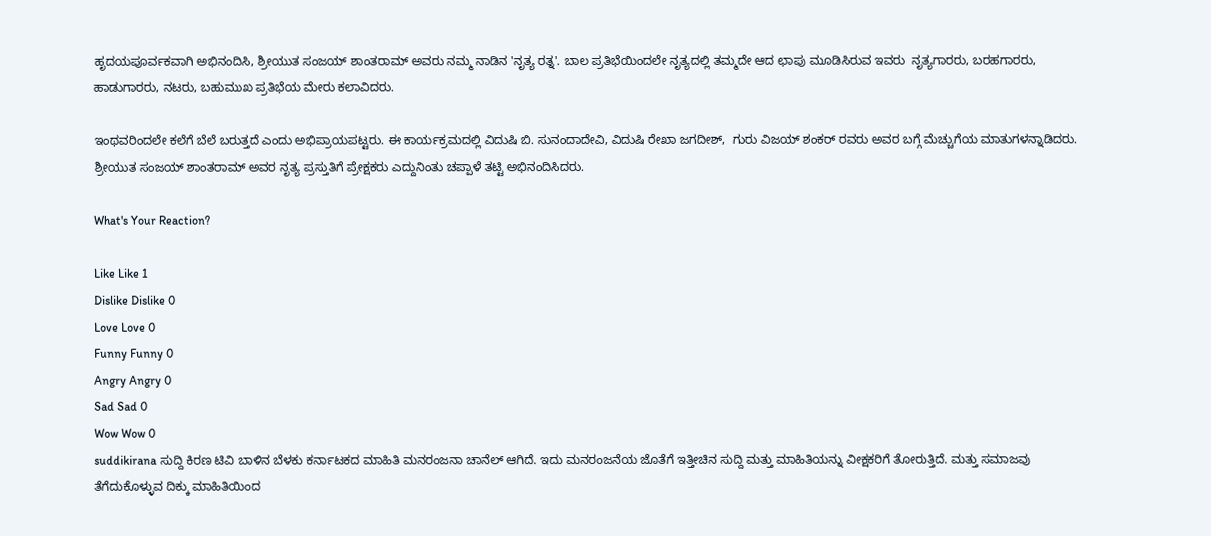ಹೃದಯಪೂರ್ವಕವಾಗಿ ಅಭಿನಂದಿಸಿ, ಶ್ರೀಯುತ ಸಂಜಯ್ ಶಾಂತರಾಮ್ ಅವರು ನಮ್ಮ ನಾಡಿನ 'ನೃತ್ಯ ರತ್ನ'. ಬಾಲ ಪ್ರತಿಭೆಯಿಂದಲೇ ನೃತ್ಯದಲ್ಲಿ ತಮ್ಮದೇ ಆದ ಛಾಪು ಮೂಡಿಸಿರುವ ಇವರು  ನೃತ್ಯಗಾರರು, ಬರಹಗಾರರು, ಹಾಡುಗಾರರು, ನಟರು, ಬಹುಮುಖ ಪ್ರತಿಭೆಯ ಮೇರು ಕಲಾವಿದರು.

ಇಂಥವರಿಂದಲೇ ಕಲೆಗೆ ಬೆಲೆ ಬರುತ್ತದೆ ಎಂದು ಅಭಿಪ್ರಾಯಪಟ್ಟರು. ಈ ಕಾರ್ಯಕ್ರಮದಲ್ಲಿ ವಿದುಷಿ ಬಿ. ಸುನಂದಾದೇವಿ, ವಿದುಷಿ ರೇಖಾ ಜಗದೀಶ್,  ಗುರು ವಿಜಯ್ ಶಂಕರ್ ರವರು ಅವರ ಬಗ್ಗೆ ಮೆಚ್ಚುಗೆಯ ಮಾತುಗಳನ್ನಾಡಿದರು. ಶ್ರೀಯುತ ಸಂಜಯ್ ಶಾಂತರಾಮ್ ಅವರ ನೃತ್ಯ ಪ್ರಸ್ತುತಿಗೆ ಪ್ರೇಕ್ಷಕರು ಎದ್ದುನಿಂತು ಚಪ್ಪಾಳೆ ತಟ್ಟಿ ಅಭಿನಂದಿಸಿದರು.

What's Your Reaction?

Like Like 1
Dislike Dislike 0
Love Love 0
Funny Funny 0
Angry Angry 0
Sad Sad 0
Wow Wow 0
suddikirana ಸುದ್ದಿ ಕಿರಣ ಟಿವಿ ಬಾಳಿನ ಬೆಳಕು ಕರ್ನಾಟಕದ ಮಾಹಿತಿ ಮನರಂಜನಾ ಚಾನೆಲ್ ಆಗಿದೆ. ಇದು ಮನರಂಜನೆಯ ಜೊತೆಗೆ ಇತ್ತೀಚಿನ ಸುದ್ದಿ ಮತ್ತು ಮಾಹಿತಿಯನ್ನು ವೀಕ್ಷಕರಿಗೆ ತೋರುತ್ತಿದೆ. ಮತ್ತು ಸಮಾಜವು ತೆಗೆದುಕೊಳ್ಳುವ ದಿಕ್ಕು ಮಾಹಿತಿಯಿಂದ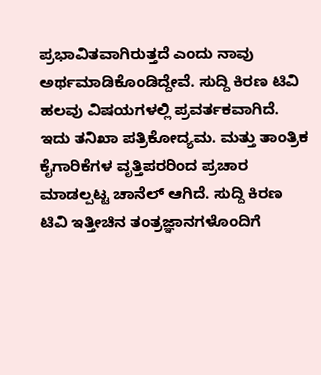ಪ್ರಭಾವಿತವಾಗಿರುತ್ತದೆ ಎಂದು ನಾವು ಅರ್ಥಮಾಡಿಕೊಂಡಿದ್ದೇವೆ. ಸುದ್ದಿ ಕಿರಣ ಟಿವಿ ಹಲವು ವಿಷಯಗಳಲ್ಲಿ ಪ್ರವರ್ತಕವಾಗಿದೆ. ಇದು ತನಿಖಾ ಪತ್ರಿಕೋದ್ಯಮ. ಮತ್ತು ತಾಂತ್ರಿಕ ಕೈಗಾರಿಕೆಗಳ ವೃತ್ತಿಪರರಿಂದ ಪ್ರಚಾರ ಮಾಡಲ್ಪಟ್ಟ ಚಾನೆಲ್ ಆಗಿದೆ. ಸುದ್ದಿ ಕಿರಣ ಟಿವಿ ಇತ್ತೀಚಿನ ತಂತ್ರಜ್ಞಾನಗಳೊಂದಿಗೆ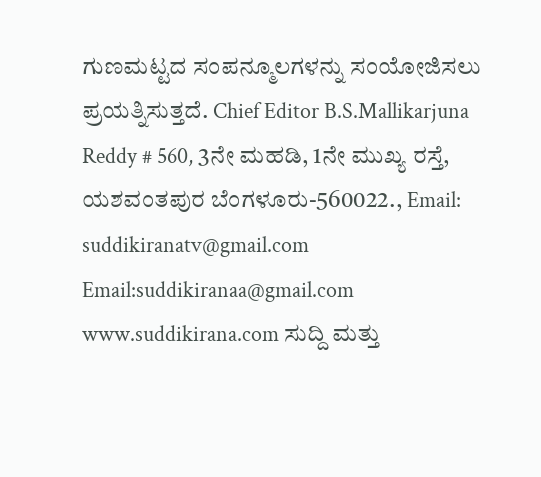ಗುಣಮಟ್ಟದ ಸಂಪನ್ಮೂಲಗಳನ್ನು ಸಂಯೋಜಿಸಲು ಪ್ರಯತ್ನಿಸುತ್ತದೆ. Chief Editor B.S.Mallikarjuna Reddy # 560, 3ನೇ ಮಹಡಿ, 1ನೇ ಮುಖ್ಯ ರಸ್ತೆ, ಯಶವಂತಪುರ ಬೆಂಗಳೂರು-560022., Email: suddikiranatv@gmail.com Email:suddikiranaa@gmail.com www.suddikirana.com ಸುದ್ದಿ ಮತ್ತು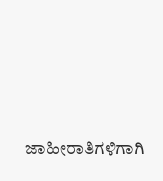ಜಾಹೀರಾತಿಗಳಿಗಾಗಿ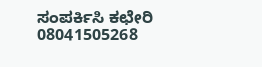ಸಂಪರ್ಕಿಸಿ ಕಛೇರಿ 08041505268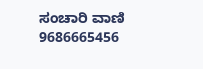ಸಂಚಾರಿ ವಾಣಿ 9686665456